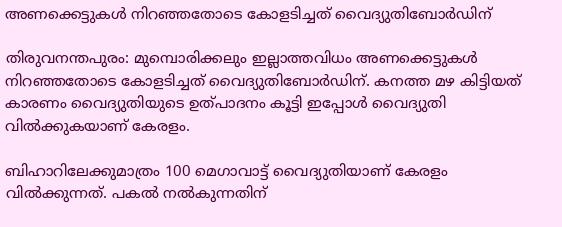അണക്കെട്ടുകൾ നിറഞ്ഞതോടെ കോളടിച്ചത് വൈദ്യുതിബോർഡിന്

തിരുവനന്തപുരം: മുമ്പൊരിക്കലും ഇല്ലാത്തവിധം അണക്കെട്ടുകൾ നിറഞ്ഞതോടെ കോളടിച്ചത് വൈദ്യുതിബോർഡിന്. കനത്ത മഴ കിട്ടിയത് കാരണം വൈദ്യുതിയുടെ ഉത്പാദനം കൂട്ടി ഇപ്പോൾ വൈദ്യുതി വിൽക്കുകയാണ് കേരളം.

ബിഹാറിലേക്കുമാത്രം 100 മെഗാവാട്ട് വൈദ്യുതിയാണ് കേരളം വിൽക്കുന്നത്. പകൽ നൽകുന്നതിന്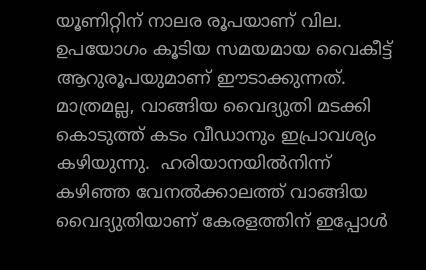യൂണിറ്റിന് നാലര രൂപയാണ് വില. ഉപയോഗം കൂടിയ സമയമായ വൈകീട്ട്   ആറുരൂപയുമാണ് ഈടാക്കുന്നത്. മാത്രമല്ല, വാങ്ങിയ വൈദ്യുതി മടക്കി കൊടുത്ത് കടം വീഡാനും ഇപ്രാവശ്യം കഴിയുന്നു.  ഹരിയാനയിൽനിന്ന് കഴിഞ്ഞ വേനൽക്കാലത്ത് വാങ്ങിയ വൈദ്യുതിയാണ് കേരളത്തിന് ഇപ്പോള്‍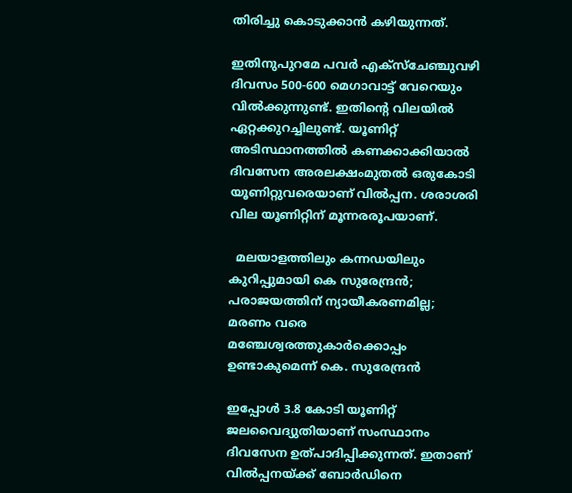തിരിച്ചു കൊടുക്കാന്‍ കഴിയുന്നത്.

ഇതിനുപുറമേ പവർ എക്‌സ്‌ചേഞ്ചുവഴി ദിവസം 500-600 മെഗാവാട്ട് വേറെയും വിൽക്കുന്നുണ്ട്. ഇതിന്‍റെ വിലയിൽ ഏറ്റക്കുറച്ചിലുണ്ട്. യൂണിറ്റ് അടിസ്ഥാനത്തിൽ കണക്കാക്കിയാൽ ദിവസേന അരലക്ഷംമുതൽ ഒരുകോടി യൂണിറ്റുവരെയാണ് വിൽപ്പന. ശരാശരി വില യൂണിറ്റിന് മൂന്നരരൂപയാണ്.

  മലയാളത്തിലും കന്നഡയിലും കുറിപ്പുമായി കെ സുരേന്ദ്രൻ; പരാജയത്തിന് ന്യായീകരണമില്ല; മരണം വരെ മഞ്ചേശ്വരത്തുകാർക്കൊപ്പം ഉണ്ടാകുമെന്ന് കെ. സുരേന്ദ്രൻ

ഇപ്പോൾ 3.8 കോടി യൂണിറ്റ് ജലവൈദ്യുതിയാണ് സംസ്ഥാനം ദിവസേന ഉത്പാദിപ്പിക്കുന്നത്. ഇതാണ് വിൽപ്പനയ്ക്ക് ബോർഡിനെ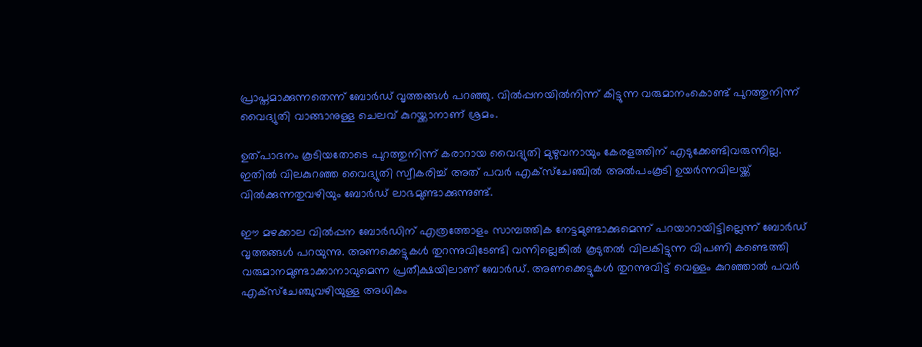പ്രാപ്തമാക്കുന്നതെന്ന് ബോർഡ് വൃത്തങ്ങൾ പറഞ്ഞു. വിൽപ്പനയിൽനിന്ന് കിട്ടുന്ന വരുമാനംകൊണ്ട് പുറത്തുനിന്ന് വൈദ്യുതി വാങ്ങാനുള്ള ചെലവ് കുറയ്ക്കാനാണ് ശ്രമം.

ഉത്പാദനം കൂടിയതോടെ പുറത്തുനിന്ന് കരാറായ വൈദ്യുതി മുഴുവനായും കേരളത്തിന് എടുക്കേണ്ടിവരുന്നില്ല. ഇതിൽ വിലകുറഞ്ഞ വൈദ്യുതി സ്വീകരിച്ച് അത് പവർ എക്‌സ്‌ചേഞ്ചിൽ അല്‍പംകൂടി ഉയർന്നവിലയ്ക്ക് വിൽക്കുന്നതുവഴിയും ബോർഡ് ലാഭമുണ്ടാക്കുന്നുണ്ട്.

ഈ മഴക്കാല വിൽപ്പന ബോർഡിന് എത്രത്തോളം സാമ്പത്തിക നേട്ടമുണ്ടാക്കുമെന്ന് പറയാറായിട്ടില്ലെന്ന് ബോർഡ് വൃത്തങ്ങൾ പറയുന്നു. അണക്കെട്ടുകൾ തുറന്നുവിടേണ്ടി വന്നില്ലെങ്കിൽ കൂടുതൽ വിലകിട്ടുന്ന വിപണി കണ്ടെത്തി വരുമാനമുണ്ടാക്കാനാവുമെന്ന പ്രതീക്ഷയിലാണ് ബോർഡ്. അണക്കെട്ടുകൾ തുറന്നുവിട്ട് വെള്ളം കുറഞ്ഞാൽ പവർ എക്‌സ്‌ചേഞ്ചുവഴിയുള്ള അധികം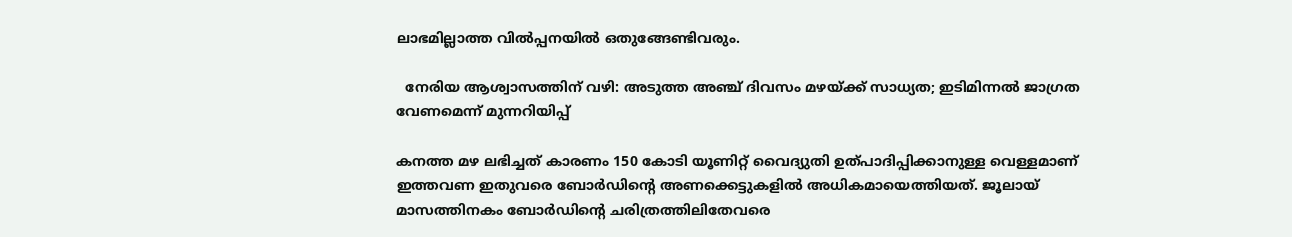ലാഭമില്ലാത്ത വിൽപ്പനയിൽ ഒതുങ്ങേണ്ടിവരും.

  നേരിയ ആശ്വാസത്തിന് വഴി: അടുത്ത അഞ്ച് ദിവസം മഴയ്ക്ക് സാധ്യത; ഇടിമിന്നൽ ജാഗ്രത വേണമെന്ന് മുന്നറിയിപ്പ്

കനത്ത മഴ ലഭിച്ചത് കാരണം 150 കോടി യൂണിറ്റ് വൈദ്യുതി ഉത്പാദിപ്പിക്കാനുള്ള വെള്ളമാണ് ഇത്തവണ ഇതുവരെ ബോർഡിന്‍റെ അണക്കെട്ടുകളിൽ അധികമായെത്തിയത്. ജൂലായ് മാസത്തിനകം ബോർഡിന്‍റെ ചരിത്രത്തിലിതേവരെ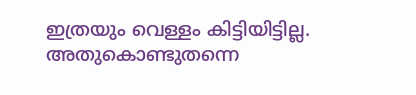ഇത്രയും വെള്ളം കിട്ടിയിട്ടില്ല. അതുകൊണ്ടുതന്നെ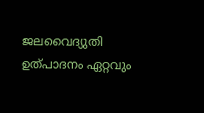ജലവൈദ്യുതി ഉത്പാദനം ഏറ്റവും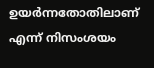ഉയർന്നതോതിലാണ് എന്ന് നിസംശയം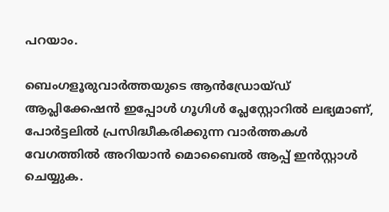പറയാം.

ബെംഗളൂരുവാർത്തയുടെ ആൻഡ്രോയ്ഡ് ആപ്ലിക്കേഷൻ ഇപ്പോൾ ഗൂഗിൾ പ്ലേസ്റ്റോറിൽ ലഭ്യമാണ്, പോർട്ടലിൽ പ്രസിദ്ധീകരിക്കുന്ന വാർത്തകൾ വേഗത്തിൽ അറിയാൻ മൊബൈൽ ആപ്പ് ഇൻസ്റ്റാൾ ചെയ്യുക.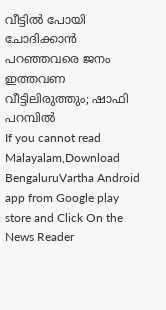വീട്ടിൽ പോയി ചോദിക്കാൻ പറഞ്ഞവരെ ജനം ഇത്തവണ വീട്ടിലിരുത്തും; ഷാഫി പറമ്പിൽ
If you cannot read Malayalam,Download BengaluruVartha Android app from Google play store and Click On the News Reader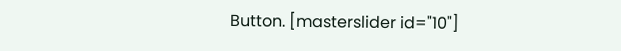Button. [masterslider id="10"]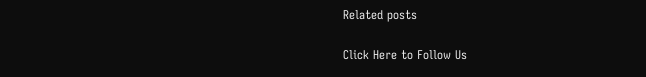Related posts

Click Here to Follow Us